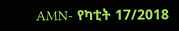AMN- የካቲት 17/2018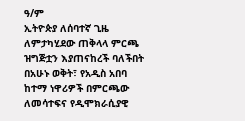ዓ/ም
ኢትዮጵያ ለሰባተኛ ጊዜ ለምታካሂደው ጠቅላላ ምርጫ ዝግጅቷን እያጠናከረች ባለችበት በአሁኑ ወቅት፣ የአዲስ አበባ ከተማ ነዋሪዎች በምርጫው ለመሳተፍና የዲሞክራሲያዊ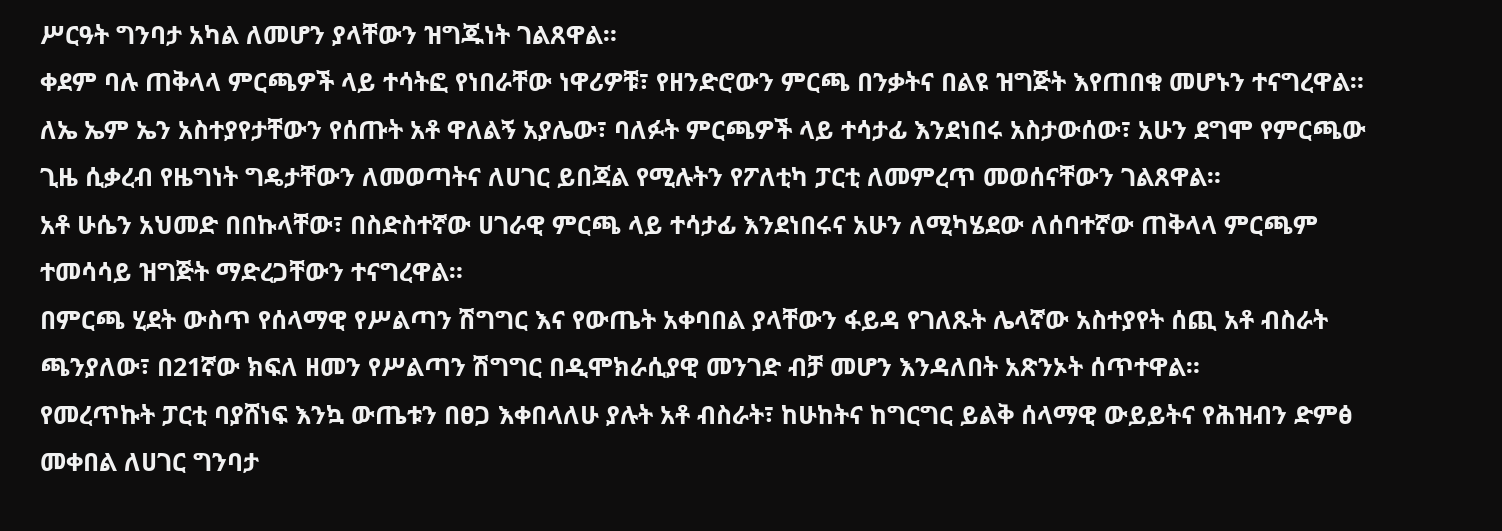ሥርዓት ግንባታ አካል ለመሆን ያላቸውን ዝግጁነት ገልጸዋል።
ቀደም ባሉ ጠቅላላ ምርጫዎች ላይ ተሳትፎ የነበራቸው ነዋሪዎቹ፣ የዘንድሮውን ምርጫ በንቃትና በልዩ ዝግጅት እየጠበቁ መሆኑን ተናግረዋል።
ለኤ ኤም ኤን አስተያየታቸውን የሰጡት አቶ ዋለልኝ አያሌው፣ ባለፉት ምርጫዎች ላይ ተሳታፊ እንደነበሩ አስታውሰው፣ አሁን ደግሞ የምርጫው ጊዜ ሲቃረብ የዜግነት ግዴታቸውን ለመወጣትና ለሀገር ይበጃል የሚሉትን የፖለቲካ ፓርቲ ለመምረጥ መወሰናቸውን ገልጸዋል።
አቶ ሁሴን አህመድ በበኩላቸው፣ በስድስተኛው ሀገራዊ ምርጫ ላይ ተሳታፊ እንደነበሩና አሁን ለሚካሄደው ለሰባተኛው ጠቅላላ ምርጫም ተመሳሳይ ዝግጅት ማድረጋቸውን ተናግረዋል።
በምርጫ ሂደት ውስጥ የሰላማዊ የሥልጣን ሽግግር እና የውጤት አቀባበል ያላቸውን ፋይዳ የገለጹት ሌላኛው አስተያየት ሰጪ አቶ ብስራት ጫንያለው፣ በ21ኛው ክፍለ ዘመን የሥልጣን ሽግግር በዲሞክራሲያዊ መንገድ ብቻ መሆን እንዳለበት አጽንኦት ሰጥተዋል።
የመረጥኩት ፓርቲ ባያሸነፍ እንኳ ውጤቱን በፀጋ እቀበላለሁ ያሉት አቶ ብስራት፣ ከሁከትና ከግርግር ይልቅ ሰላማዊ ውይይትና የሕዝብን ድምፅ መቀበል ለሀገር ግንባታ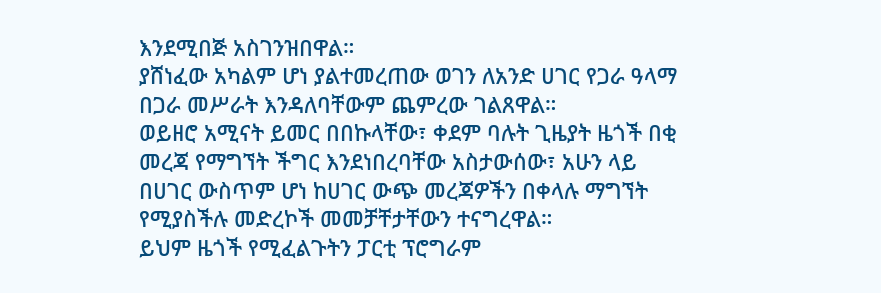እንደሚበጅ አስገንዝበዋል።
ያሸነፈው አካልም ሆነ ያልተመረጠው ወገን ለአንድ ሀገር የጋራ ዓላማ በጋራ መሥራት እንዳለባቸውም ጨምረው ገልጸዋል።
ወይዘሮ አሚናት ይመር በበኩላቸው፣ ቀደም ባሉት ጊዜያት ዜጎች በቂ መረጃ የማግኘት ችግር እንደነበረባቸው አስታውሰው፣ አሁን ላይ በሀገር ውስጥም ሆነ ከሀገር ውጭ መረጃዎችን በቀላሉ ማግኘት የሚያስችሉ መድረኮች መመቻቸታቸውን ተናግረዋል።
ይህም ዜጎች የሚፈልጉትን ፓርቲ ፕሮግራም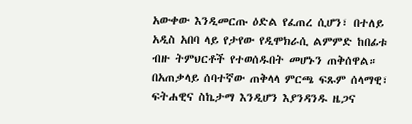አውቀው እንዲመርጡ ዕድል የፈጠረ ሲሆን፣ በተለይ አዲስ አበባ ላይ የታየው የዲሞክራሲ ልምምድ ከበፊቱ ብዙ ትምህርቶች የተወሰዱበት መሆኑን ጠቅሰዋል።
በአጠቃላይ ሰባተኛው ጠቅላላ ምርጫ ፍጹም ሰላማዊ፣ ፍትሐዊና ስኬታማ እንዲሆን እያንዳንዱ ዜጋና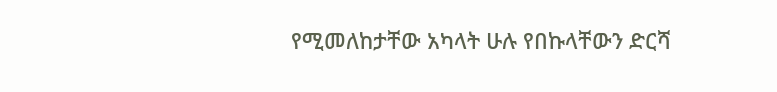የሚመለከታቸው አካላት ሁሉ የበኩላቸውን ድርሻ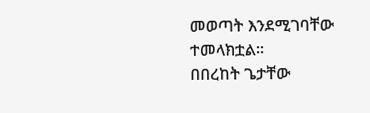መወጣት እንደሚገባቸው ተመላክቷል፡፡
በበረከት ጌታቸው